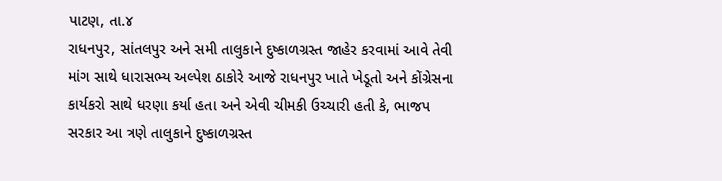પાટણ, તા.૪
રાધનપુર, સાંતલપુર અને સમી તાલુકાને દુષ્કાળગ્રસ્ત જાહેર કરવામાં આવે તેવી માંગ સાથે ધારાસભ્ય અલ્પેશ ઠાકોરે આજે રાધનપુર ખાતે ખેડૂતો અને કોંગ્રેસના કાર્યકરો સાથે ધરણા કર્યા હતા અને એવી ચીમકી ઉચ્ચારી હતી કે, ભાજપ સરકાર આ ત્રણે તાલુકાને દુષ્કાળગ્રસ્ત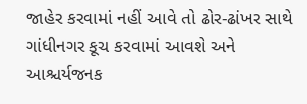જાહેર કરવામાં નહીં આવે તો ઢોર-ઢાંખર સાથે ગાંધીનગર કૂચ કરવામાં આવશે અને આશ્ચર્યજનક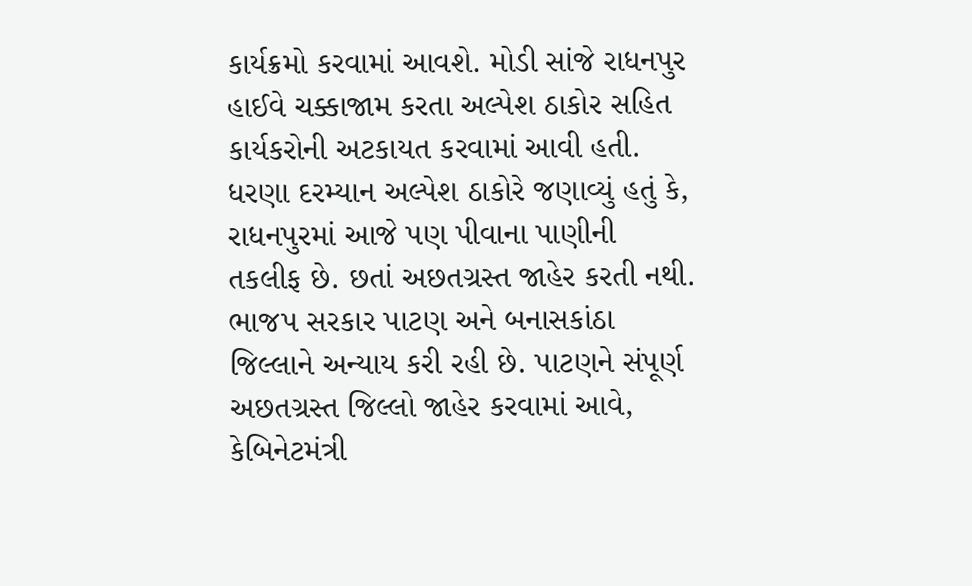કાર્યક્રમો કરવામાં આવશે. મોડી સાંજે રાધનપુર હાઈવે ચક્કાજામ કરતા અલ્પેશ ઠાકોર સહિત કાર્યકરોની અટકાયત કરવામાં આવી હતી.
ધરણા દરમ્યાન અલ્પેશ ઠાકોરે જણાવ્યું હતું કે, રાધનપુરમાં આજે પણ પીવાના પાણીની તકલીફ છે. છતાં અછતગ્રસ્ત જાહેર કરતી નથી. ભાજપ સરકાર પાટણ અને બનાસકાંઠા જિલ્લાને અન્યાય કરી રહી છે. પાટણને સંપૂર્ણ અછતગ્રસ્ત જિલ્લો જાહેર કરવામાં આવે, કેબિનેટમંત્રી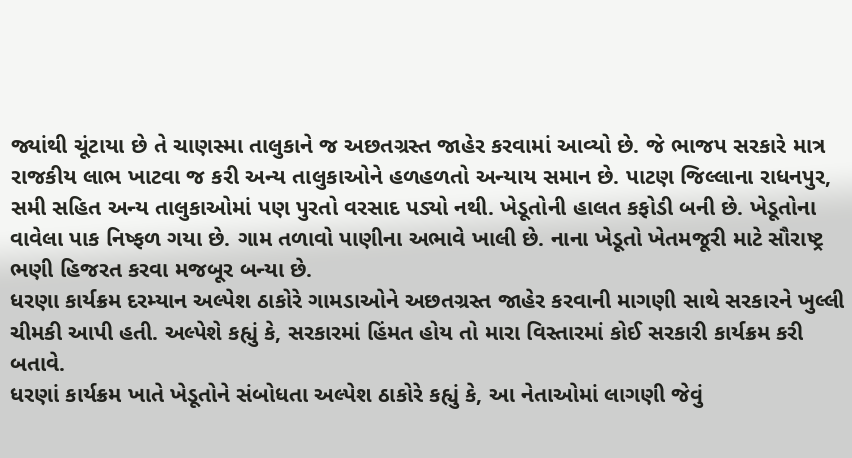જ્યાંથી ચૂંટાયા છે તે ચાણસ્મા તાલુકાને જ અછતગ્રસ્ત જાહેર કરવામાં આવ્યો છે. જે ભાજપ સરકારે માત્ર રાજકીય લાભ ખાટવા જ કરી અન્ય તાલુકાઓને હળહળતો અન્યાય સમાન છે. પાટણ જિલ્લાના રાધનપુર, સમી સહિત અન્ય તાલુકાઓમાં પણ પુરતો વરસાદ પડ્યો નથી. ખેડૂતોની હાલત કફોડી બની છે. ખેડૂતોના વાવેલા પાક નિષ્ફળ ગયા છે. ગામ તળાવો પાણીના અભાવે ખાલી છે. નાના ખેડૂતો ખેતમજૂરી માટે સૌરાષ્ટ્ર ભણી હિજરત કરવા મજબૂર બન્યા છે.
ધરણા કાર્યક્રમ દરમ્યાન અલ્પેશ ઠાકોરે ગામડાઓને અછતગ્રસ્ત જાહેર કરવાની માગણી સાથે સરકારને ખુલ્લી ચીમકી આપી હતી. અલ્પેશે કહ્યું કે, સરકારમાં હિંમત હોય તો મારા વિસ્તારમાં કોઈ સરકારી કાર્યક્રમ કરી બતાવે.
ધરણાં કાર્યક્રમ ખાતે ખેડૂતોને સંબોધતા અલ્પેશ ઠાકોરે કહ્યું કે, આ નેતાઓમાં લાગણી જેવું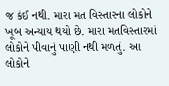જ કંઈ નથી. મારા મત વિસ્તારના લોકોને ખૂબ અન્યાય થયો છે. મારા મતવિસ્તારમાં લોકોને પીવાનું પાણી નથી મળતું. આ લોકોને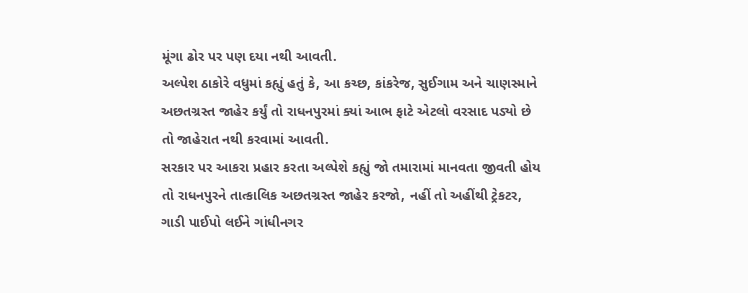મૂંગા ઢોર પર પણ દયા નથી આવતી.
અલ્પેશ ઠાકોરે વધુમાં કહ્યું હતું કે, આ કચ્છ, કાંકરેજ, સુઈગામ અને ચાણસ્માને અછતગ્રસ્ત જાહેર કર્યું તો રાધનપુરમાં ક્યાં આભ ફાટે એટલો વરસાદ પડ્યો છે તો જાહેરાત નથી કરવામાં આવતી.
સરકાર પર આકરા પ્રહાર કરતા અલ્પેશે કહ્યું જો તમારામાં માનવતા જીવતી હોય તો રાધનપુરને તાત્કાલિક અછતગ્રસ્ત જાહેર કરજો, નહીં તો અહીંથી ટ્રેકટર, ગાડી પાઈપો લઈને ગાંધીનગર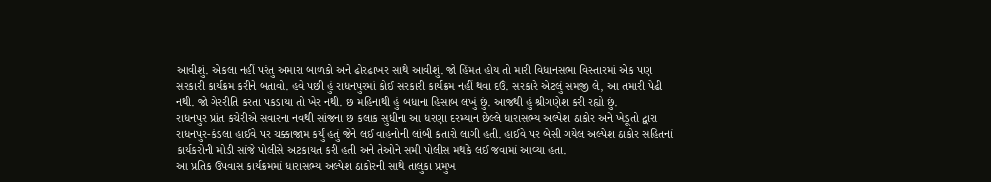આવીશું. એકલા નહીં પરંતુ અમારા બાળકો અને ઢોરઢાખર સાથે આવીશું. જો હિંમત હોય તો મારી વિધાનસભા વિસ્તારમાં એક પણ સરકારી કાર્યક્રમ કરીને બતાવો. હવે પછી હું રાધનપુરમાં કોઈ સરકારી કાર્યક્રમ નહીં થવા દઉં. સરકારે એટલું સમજી લે, આ તમારી પેઢી નથી. જો ગેરરીતિ કરતા પકડાયા તો ખેર નથી. છ મહિનાથી હું બધાના હિસાબ લખું છું. આજથી હું શ્રીગણેશ કરી રહ્યો છું.
રાધનપુર પ્રાંત કચેરીએ સવારના નવથી સાંજના છ કલાક સુધીના આ ધરણા દરમ્યાન છેલ્લે ધારાસભ્ય અલ્પેશ ઠાકોર અને ખેડૂતો દ્વારા રાધનપુર-કંડલા હાઈવે પર ચક્કાજામ કર્યું હતું જેને લઈ વાહનોની લાંબી કતારો લાગી હતી. હાઈવે પર બેસી ગયેલ અલ્પેશ ઠાકોર સહિતનાં કાર્યકરોની મોડી સાંજે પોલીસે અટકાયત કરી હતી અને તેઓને સમી પોલીસ મથકે લઈ જવામાં આવ્યા હતા.
આ પ્રતિક ઉપવાસ કાર્યક્રમમાં ધારાસભ્ય અલ્પેશ ઠાકોરની સાથે તાલુકા પ્રમુખ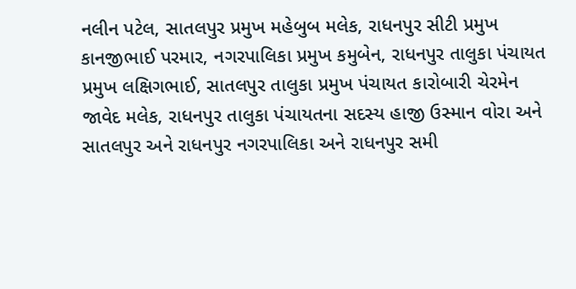નલીન પટેલ, સાતલપુર પ્રમુખ મહેબુબ મલેક, રાધનપુર સીટી પ્રમુખ કાનજીભાઈ પરમાર, નગરપાલિકા પ્રમુખ કમુબેન, રાધનપુર તાલુકા પંચાયત પ્રમુખ લક્ષિગભાઈ, સાતલપુર તાલુકા પ્રમુખ પંચાયત કારોબારી ચેરમેન જાવેદ મલેક, રાધનપુર તાલુકા પંચાયતના સદસ્ય હાજી ઉસ્માન વોરા અને સાતલપુર અને રાધનપુર નગરપાલિકા અને રાધનપુર સમી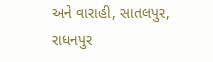અને વારાહી, સાતલપુર, રાધનપુર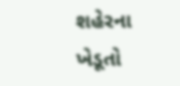શહેરના ખેડૂતો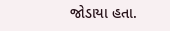જોડાયા હતા.